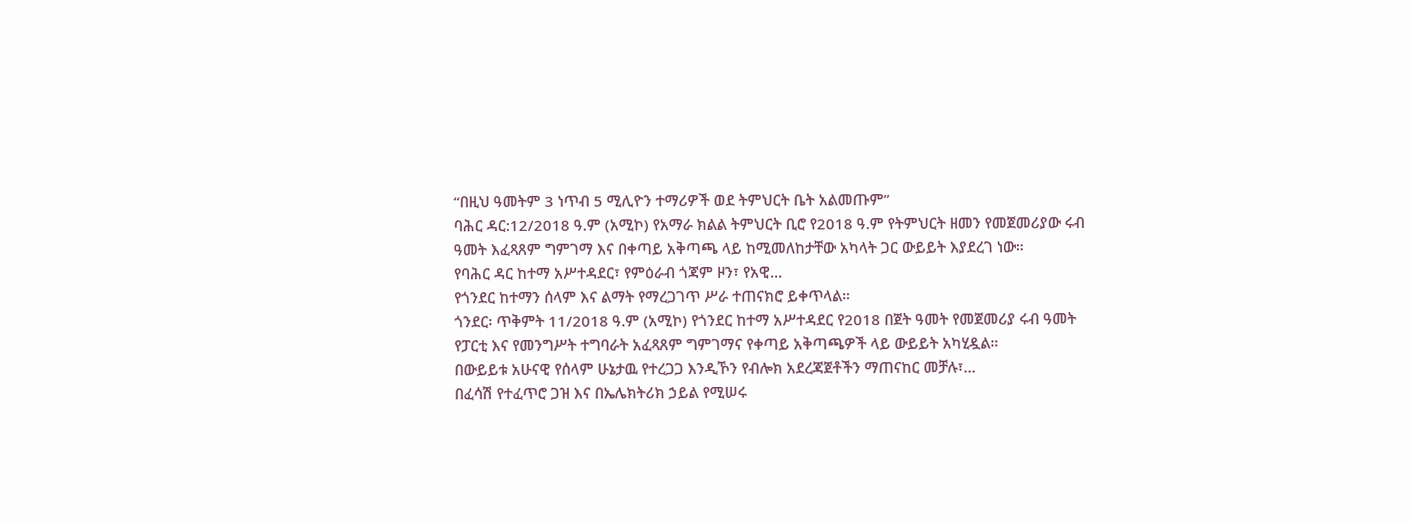“በዚህ ዓመትም 3 ነጥብ 5 ሚሊዮን ተማሪዎች ወደ ትምህርት ቤት አልመጡም”
ባሕር ዳር:12/2018 ዓ.ም (አሚኮ) የአማራ ክልል ትምህርት ቢሮ የ2018 ዓ.ም የትምህርት ዘመን የመጀመሪያው ሩብ ዓመት እፈጻጸም ግምገማ እና በቀጣይ አቅጣጫ ላይ ከሚመለከታቸው አካላት ጋር ውይይት እያደረገ ነው።
የባሕር ዳር ከተማ አሥተዳደር፣ የምዕራብ ጎጃም ዞን፣ የአዊ...
የጎንደር ከተማን ሰላም እና ልማት የማረጋገጥ ሥራ ተጠናክሮ ይቀጥላል።
ጎንደር፡ ጥቅምት 11/2018 ዓ.ም (አሚኮ) የጎንደር ከተማ አሥተዳደር የ2018 በጀት ዓመት የመጀመሪያ ሩብ ዓመት የፓርቲ እና የመንግሥት ተግባራት አፈጻጸም ግምገማና የቀጣይ አቅጣጫዎች ላይ ውይይት አካሂዷል።
በውይይቱ አሁናዊ የሰላም ሁኔታዉ የተረጋጋ እንዲኾን የብሎክ አደረጃጀቶችን ማጠናከር መቻሉ፣...
በፈሳሽ የተፈጥሮ ጋዝ እና በኤሌክትሪክ ኃይል የሚሠሩ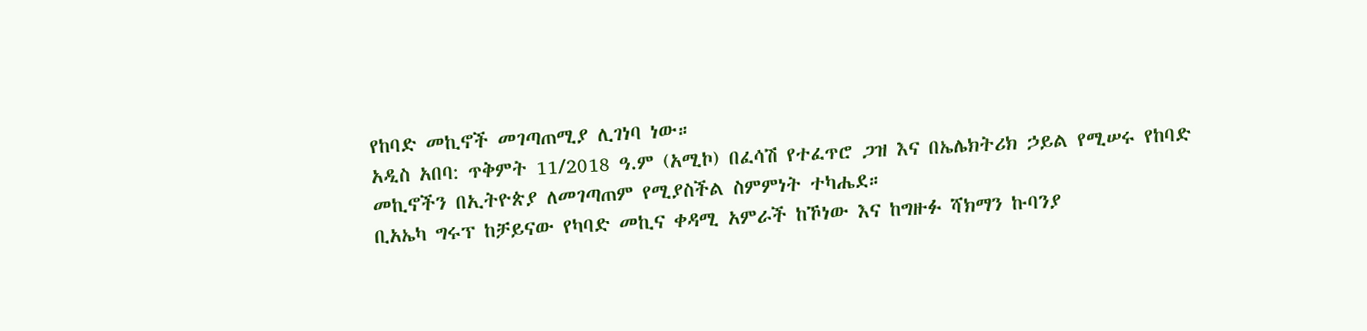የከባድ መኪኖች መገጣጠሚያ ሊገነባ ነው።
አዲስ አበባ: ጥቅምት 11/2018 ዓ.ም (አሚኮ) በፈሳሽ የተፈጥሮ ጋዝ እና በኤሌክትሪክ ኃይል የሚሠሩ የከባድ መኪኖችን በኢትዮጵያ ለመገጣጠም የሚያስችል ስምምነት ተካሔደ።
ቢአኤካ ግሩፕ ከቻይናው የካባድ መኪና ቀዳሚ አምራች ከኾነው እና ከግዙፉ ሻክማን ኩባንያ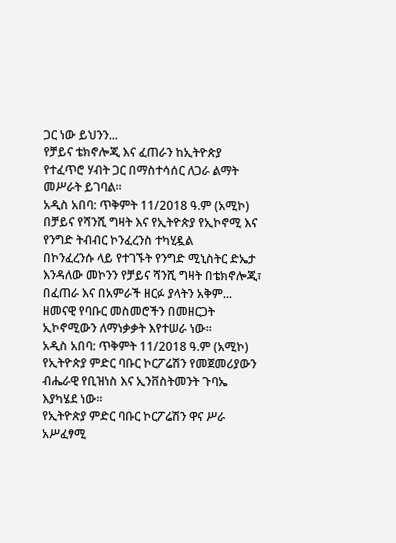ጋር ነው ይህንን...
የቻይና ቴክኖሎጂ እና ፈጠራን ከኢትዮጵያ የተፈጥሮ ሃብት ጋር በማስተሳሰር ለጋራ ልማት መሥራት ይገባል።
አዲስ አበባ: ጥቅምት 11/2018 ዓ.ም (አሚኮ) በቻይና የሻንሺ ግዛት እና የኢትዮጵያ የኢኮኖሚ እና የንግድ ትብብር ኮንፈረንስ ተካሂዷል
በኮንፈረንሱ ላይ የተገኙት የንግድ ሚኒስትር ድኤታ እንዳለው መኮንን የቻይና ሻንሺ ግዛት በቴክኖሎጂ፣ በፈጠራ እና በአምራች ዘርፉ ያላትን አቅም...
ዘመናዊ የባቡር መስመሮችን በመዘርጋት ኢኮኖሚውን ለማነቃቃት እየተሠራ ነው።
አዲስ አበባ: ጥቅምት 11/2018 ዓ.ም (አሚኮ) የኢትዮጵያ ምድር ባቡር ኮርፖሬሽን የመጀመሪያውን ብሔራዊ የቢዝነስ እና ኢንቨስትመንት ጉባኤ እያካሄደ ነው።
የኢትዮጵያ ምድር ባቡር ኮርፖሬሽን ዋና ሥራ አሥፈፃሚ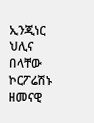ኢንጂነር ህሊና በላቸው ኮርፖሬሽኑ ዘመናዊ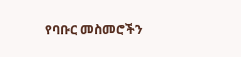የባቡር መስመሮችን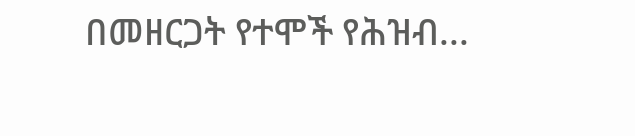በመዘርጋት የተሞች የሕዝብ...